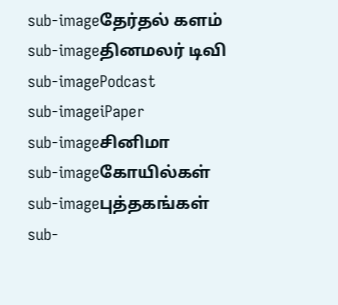sub-imageதேர்தல் களம்
sub-imageதினமலர் டிவி
sub-imagePodcast
sub-imageiPaper
sub-imageசினிமா
sub-imageகோயில்கள்
sub-imageபுத்தகங்கள்
sub-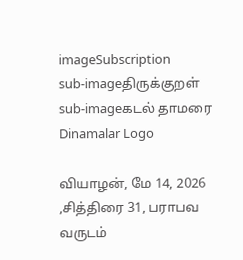imageSubscription
sub-imageதிருக்குறள்
sub-imageகடல் தாமரை
Dinamalar Logo

வியாழன், மே 14, 2026 ,சித்திரை 31, பராபவ வருடம்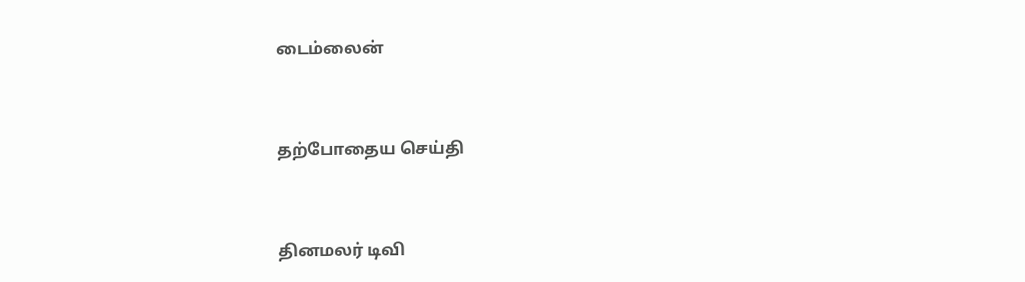டைம்லைன்


தற்போதைய செய்தி


தினமலர் டிவி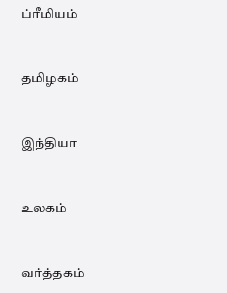ப்ரீமியம்


தமிழகம்


இந்தியா


உலகம்


வர்த்தகம்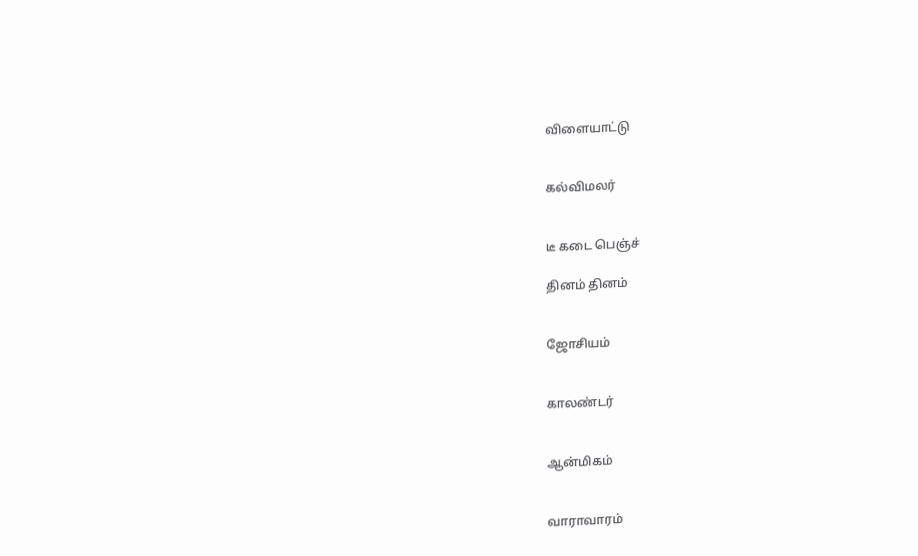விளையாட்டு


கல்விமலர்


டீ கடை பெஞ்ச்

தினம் தினம்


ஜோசியம்


காலண்டர்


ஆன்மிகம்


வாராவாரம்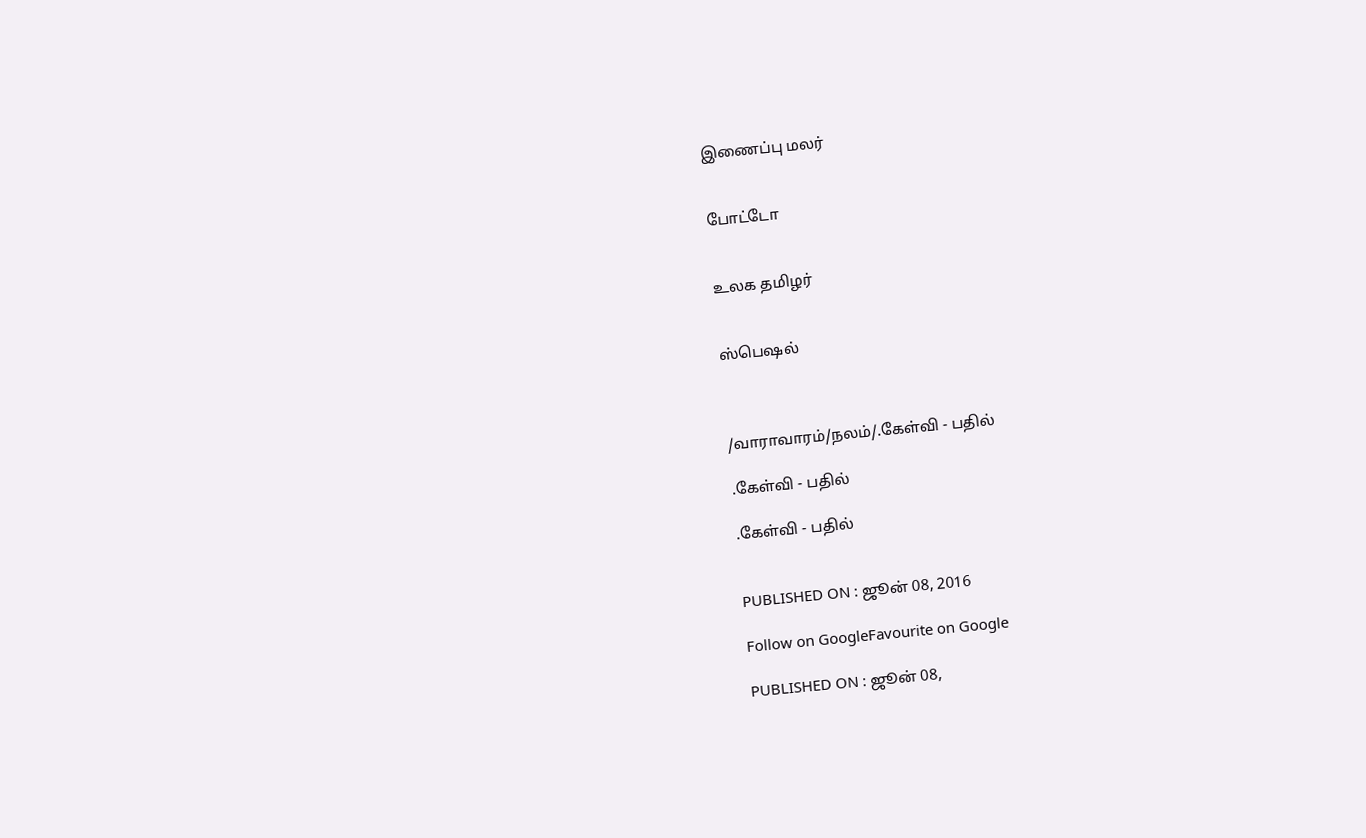இணைப்பு மலர்


போட்டோ


உலக தமிழர்


ஸ்பெஷல்



/வாராவாரம்/நலம்/.கேள்வி - பதில்

.கேள்வி - பதில்

.கேள்வி - பதில்


PUBLISHED ON : ஜூன் 08, 2016

Follow on GoogleFavourite on Google

PUBLISHED ON : ஜூன் 08,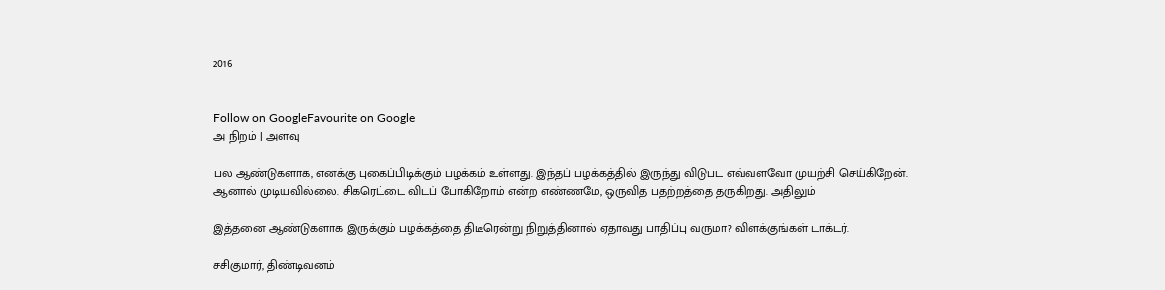2016


Follow on GoogleFavourite on Google
அ நிறம் | அளவு

பல ஆண்டுகளாக, எனக்கு புகைப்பிடிக்கும் பழக்கம் உள்ளது. இந்தப் பழக்கத்தில் இருந்து விடுபட எவ்வளவோ முயற்சி செய்கிறேன். ஆனால் முடியவில்லை. சிகரெட்டை விடப் போகிறோம் என்ற எண்ணமே, ஒருவித பதற்றத்தை தருகிறது. அதிலும்

இத்தனை ஆண்டுகளாக இருக்கும் பழக்கத்தை திடீரென்று நிறுத்தினால் ஏதாவது பாதிப்பு வருமா? விளக்குங்கள் டாக்டர்.

சசிகுமார், திண்டிவனம்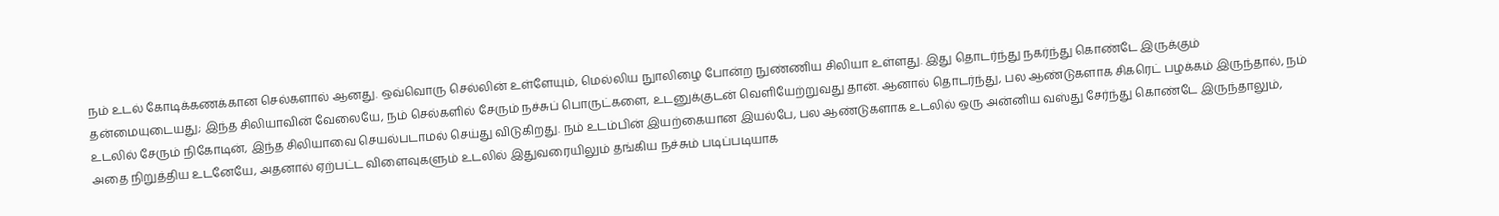நம் உடல் கோடிக்கணக்கான செல்களால் ஆனது. ஒவ்வொரு செல்லின் உள்ளேயும், மெல்லிய நுாலிழை போன்ற நுண்ணிய சிலியா உள்ளது. இது தொடர்ந்து நகர்ந்து கொண்டே இருக்கும் தன்மையுடையது; இந்த சிலியாவின் வேலையே, நம் செல்களில் சேரும் நச்சுப் பொருட்களை, உடனுக்குடன் வெளியேற்றுவது தான். ஆனால் தொடர்ந்து, பல ஆண்டுகளாக சிகரெட் பழக்கம் இருந்தால், நம் உடலில் சேரும் நிகோடின், இந்த சிலியாவை செயல்படாமல் செய்து விடுகிறது. நம் உடம்பின் இயற்கையான இயல்பே, பல ஆண்டுகளாக உடலில் ஒரு அன்னிய வஸ்து சேர்ந்து கொண்டே இருந்தாலும், அதை நிறுத்திய உடனேயே, அதனால் ஏற்பட்ட விளைவுகளும் உடலில் இதுவரையிலும் தங்கிய நச்சும் படிப்படியாக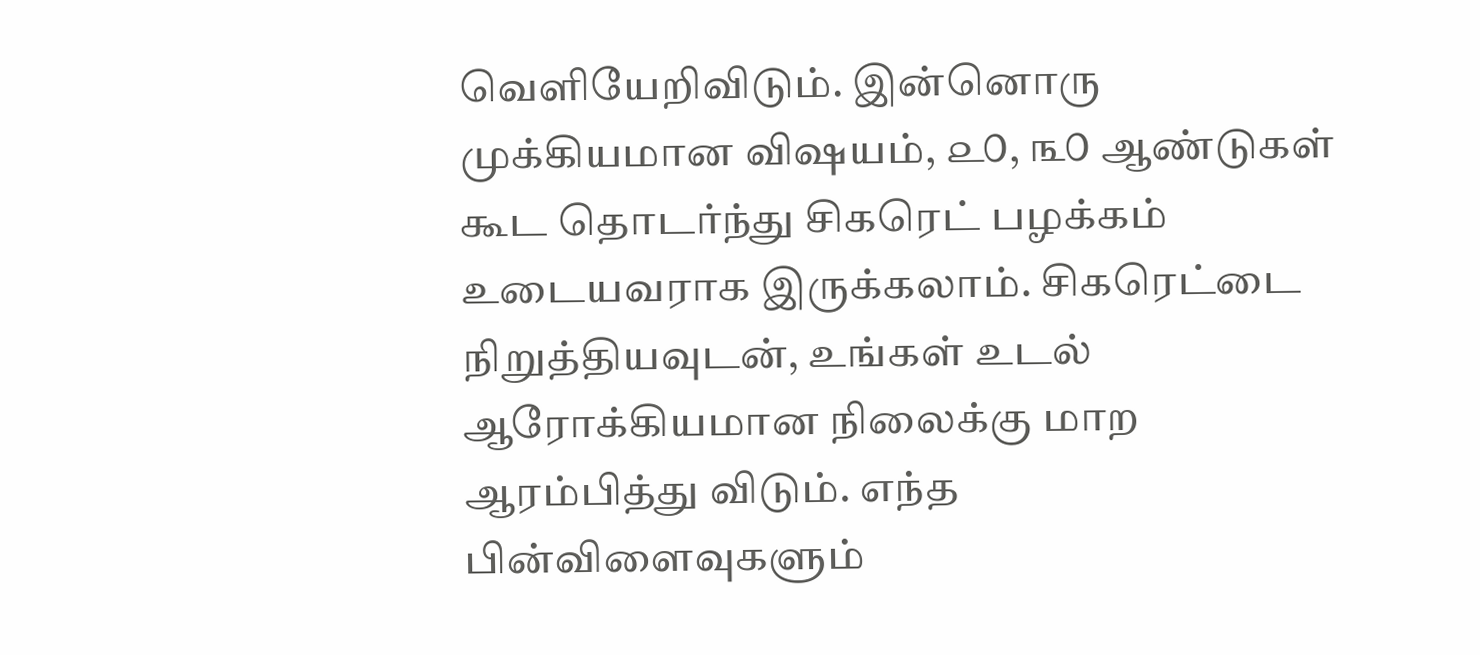வெளியேறிவிடும். இன்னொரு முக்கியமான விஷயம், ௨௦, ௩௦ ஆண்டுகள் கூட தொடர்ந்து சிகரெட் பழக்கம் உடையவராக இருக்கலாம். சிகரெட்டை நிறுத்தியவுடன், உங்கள் உடல் ஆரோக்கியமான நிலைக்கு மாற ஆரம்பித்து விடும். எந்த பின்விளைவுகளும்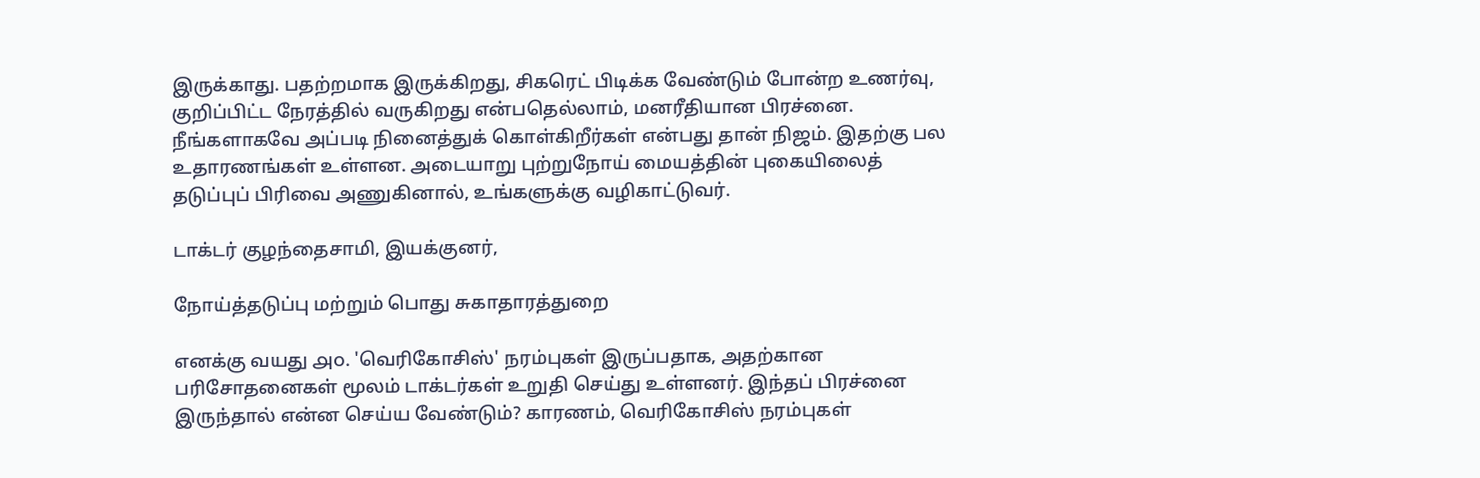இருக்காது. பதற்றமாக இருக்கிறது, சிகரெட் பிடிக்க வேண்டும் போன்ற உணர்வு, குறிப்பிட்ட நேரத்தில் வருகிறது என்பதெல்லாம், மனரீதியான பிரச்னை. நீங்களாகவே அப்படி நினைத்துக் கொள்கிறீர்கள் என்பது தான் நிஜம். இதற்கு பல உதாரணங்கள் உள்ளன. அடையாறு புற்றுநோய் மையத்தின் புகையிலைத் தடுப்புப் பிரிவை அணுகினால், உங்களுக்கு வழிகாட்டுவர்.

டாக்டர் குழந்தைசாமி, இயக்குனர்,

நோய்த்தடுப்பு மற்றும் பொது சுகாதாரத்துறை

எனக்கு வயது ௮௦. 'வெரிகோசிஸ்' நரம்புகள் இருப்பதாக, அதற்கான பரிசோதனைகள் மூலம் டாக்டர்கள் உறுதி செய்து உள்ளனர். இந்தப் பிரச்னை இருந்தால் என்ன செய்ய வேண்டும்? காரணம், வெரிகோசிஸ் நரம்புகள்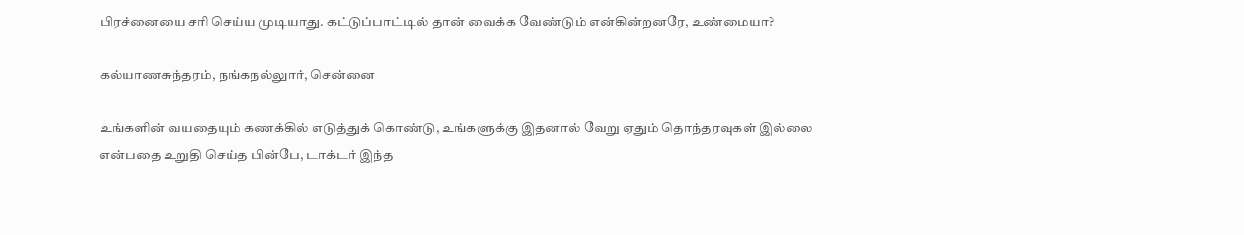பிரச்னையை சரி செய்ய முடியாது. கட்டுப்பாட்டில் தான் வைக்க வேண்டும் என்கின்றனரே, உண்மையா?

கல்யாணசுந்தரம், நங்கநல்லுார், சென்னை

உங்களின் வயதையும் கணக்கில் எடுத்துக் கொண்டு, உங்களுக்கு இதனால் வேறு ஏதும் தொந்தரவுகள் இல்லை என்பதை உறுதி செய்த பின்பே, டாக்டர் இந்த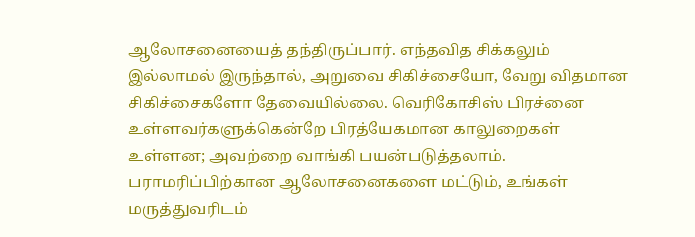ஆலோசனையைத் தந்திருப்பார். எந்தவித சிக்கலும் இல்லாமல் இருந்தால், அறுவை சிகிச்சையோ, வேறு விதமான சிகிச்சைகளோ தேவையில்லை. வெரிகோசிஸ் பிரச்னை உள்ளவர்களுக்கென்றே பிரத்யேகமான காலுறைகள் உள்ளன; அவற்றை வாங்கி பயன்படுத்தலாம். பராமரிப்பிற்கான ஆலோசனைகளை மட்டும், உங்கள் மருத்துவரிடம்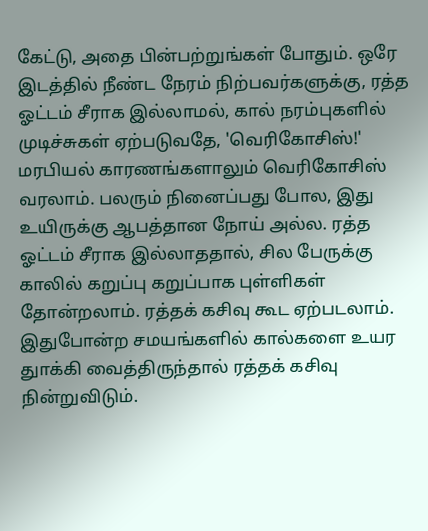கேட்டு, அதை பின்பற்றுங்கள் போதும். ஒரே இடத்தில் நீண்ட நேரம் நிற்பவர்களுக்கு, ரத்த ஓட்டம் சீராக இல்லாமல், கால் நரம்புகளில் முடிச்சுகள் ஏற்படுவதே, 'வெரிகோசிஸ்!' மரபியல் காரணங்களாலும் வெரிகோசிஸ் வரலாம். பலரும் நினைப்பது போல, இது உயிருக்கு ஆபத்தான நோய் அல்ல. ரத்த ஓட்டம் சீராக இல்லாததால், சில பேருக்கு காலில் கறுப்பு கறுப்பாக புள்ளிகள் தோன்றலாம். ரத்தக் கசிவு கூட ஏற்படலாம். இதுபோன்ற சமயங்களில் கால்களை உயர துாக்கி வைத்திருந்தால் ரத்தக் கசிவு நின்றுவிடும்.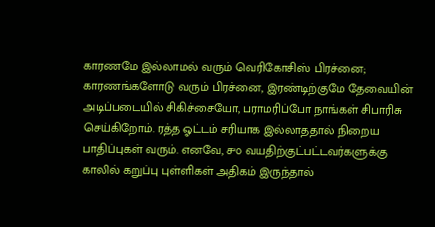காரணமே இல்லாமல் வரும் வெரிகோசிஸ் பிரச்னை; காரணங்களோடு வரும் பிரச்னை, இரண்டிற்குமே தேவையின் அடிப்படையில் சிகிச்சையோ, பராமரிப்போ நாங்கள் சிபாரிசு செய்கிறோம். ரத்த ஓட்டம் சரியாக இல்லாததால் நிறைய பாதிப்புகள் வரும். எனவே, ௪௦ வயதிற்குட்பட்டவர்களுக்கு காலில் கறுப்பு புள்ளிகள் அதிகம் இருந்தால்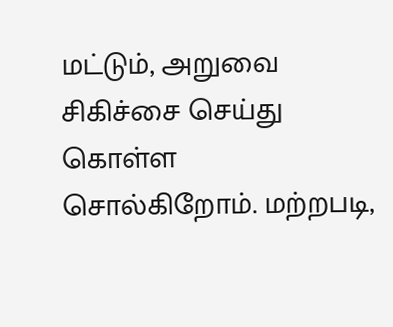மட்டும், அறுவை சிகிச்சை செய்து கொள்ள சொல்கிறோம். மற்றபடி,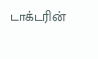டாக்டரின்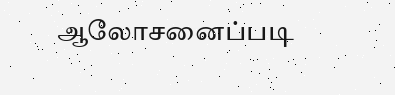ஆலோசனைப்படி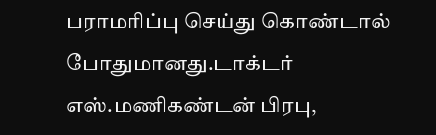பராமரிப்பு செய்து கொண்டால் போதுமானது.டாக்டர் எஸ்.மணிகண்டன் பிரபு,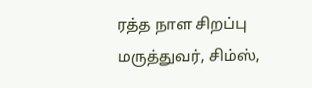ரத்த நாள சிறப்பு மருத்துவர், சிம்ஸ்,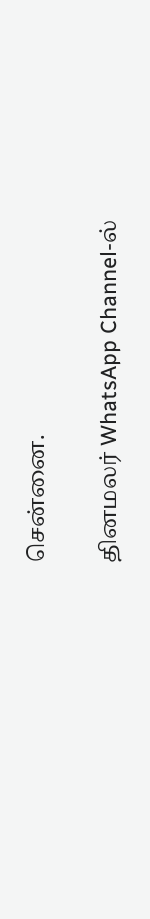சென்னை.

தினமலர் WhatsApp Channel-ல்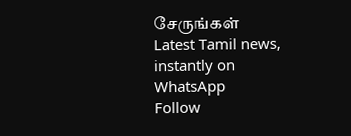சேருங்கள்
Latest Tamil news, instantly on WhatsApp
Follow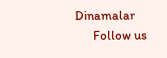Dinamalar
      Follow us